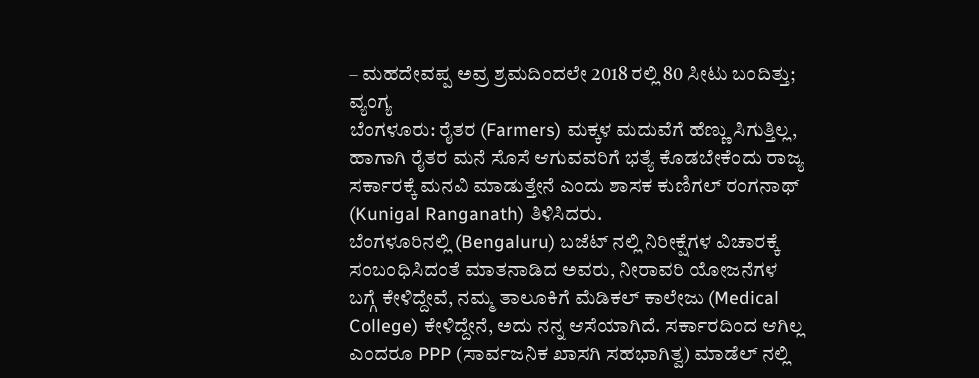– ಮಹದೇವಪ್ಪ ಅವ್ರ ಶ್ರಮದಿಂದಲೇ 2018 ರಲ್ಲಿ 80 ಸೀಟು ಬಂದಿತ್ತು; ವ್ಯಂಗ್ಯ
ಬೆಂಗಳೂರು: ರೈತರ (Farmers) ಮಕ್ಕಳ ಮದುವೆಗೆ ಹೆಣ್ಣು ಸಿಗುತ್ತಿಲ್ಲ, ಹಾಗಾಗಿ ರೈತರ ಮನೆ ಸೊಸೆ ಆಗುವವರಿಗೆ ಭತ್ಯೆ ಕೊಡಬೇಕೆಂದು ರಾಜ್ಯ ಸರ್ಕಾರಕ್ಕೆ ಮನವಿ ಮಾಡುತ್ತೇನೆ ಎಂದು ಶಾಸಕ ಕುಣಿಗಲ್ ರಂಗನಾಥ್ (Kunigal Ranganath) ತಿಳಿಸಿದರು.
ಬೆಂಗಳೂರಿನಲ್ಲಿ (Bengaluru) ಬಜೆಟ್ ನಲ್ಲಿ ನಿರೀಕ್ಷೆಗಳ ವಿಚಾರಕ್ಕೆ ಸಂಬಂಧಿಸಿದಂತೆ ಮಾತನಾಡಿದ ಅವರು, ನೀರಾವರಿ ಯೋಜನೆಗಳ ಬಗ್ಗೆ ಕೇಳಿದ್ದೇವೆ, ನಮ್ಮ ತಾಲೂಕಿಗೆ ಮೆಡಿಕಲ್ ಕಾಲೇಜು (Medical College) ಕೇಳಿದ್ದೇನೆ, ಅದು ನನ್ನ ಆಸೆಯಾಗಿದೆ. ಸರ್ಕಾರದಿಂದ ಆಗಿಲ್ಲ ಎಂದರೂ PPP (ಸಾರ್ವಜನಿಕ ಖಾಸಗಿ ಸಹಭಾಗಿತ್ವ) ಮಾಡೆಲ್ ನಲ್ಲಿ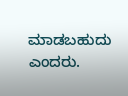ಮಾಡಬಹುದು ಎಂದರು.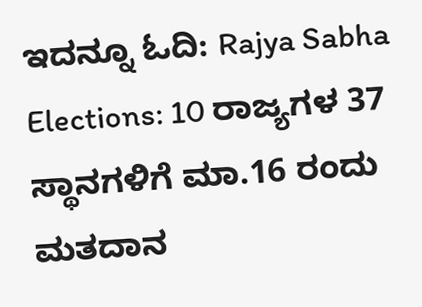ಇದನ್ನೂ ಓದಿ: Rajya Sabha Elections: 10 ರಾಜ್ಯಗಳ 37 ಸ್ಥಾನಗಳಿಗೆ ಮಾ.16 ರಂದು ಮತದಾನ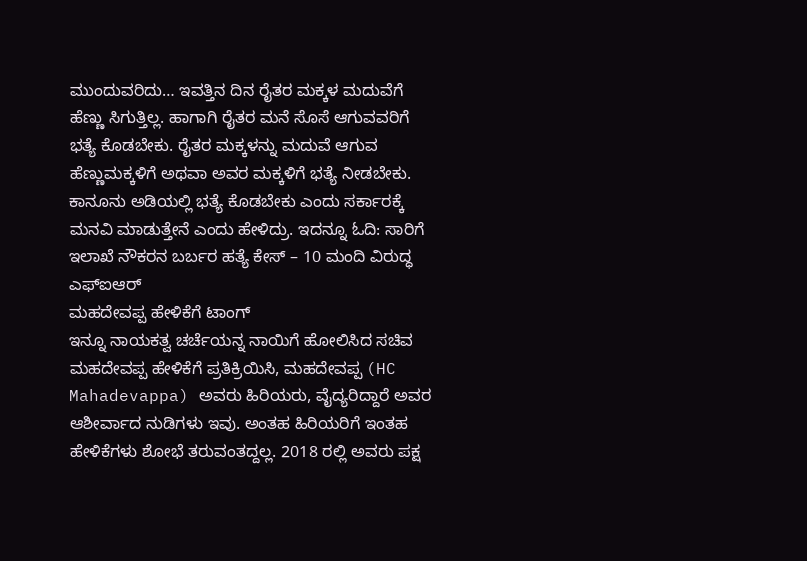ಮುಂದುವರಿದು… ಇವತ್ತಿನ ದಿನ ರೈತರ ಮಕ್ಕಳ ಮದುವೆಗೆ ಹೆಣ್ಣು ಸಿಗುತ್ತಿಲ್ಲ. ಹಾಗಾಗಿ ರೈತರ ಮನೆ ಸೊಸೆ ಆಗುವವರಿಗೆ ಭತ್ಯೆ ಕೊಡಬೇಕು. ರೈತರ ಮಕ್ಕಳನ್ನು ಮದುವೆ ಆಗುವ ಹೆಣ್ಣುಮಕ್ಕಳಿಗೆ ಅಥವಾ ಅವರ ಮಕ್ಕಳಿಗೆ ಭತ್ಯೆ ನೀಡಬೇಕು. ಕಾನೂನು ಅಡಿಯಲ್ಲಿ ಭತ್ಯೆ ಕೊಡಬೇಕು ಎಂದು ಸರ್ಕಾರಕ್ಕೆ ಮನವಿ ಮಾಡುತ್ತೇನೆ ಎಂದು ಹೇಳಿದ್ರು. ಇದನ್ನೂ ಓದಿ: ಸಾರಿಗೆ ಇಲಾಖೆ ನೌಕರನ ಬರ್ಬರ ಹತ್ಯೆ ಕೇಸ್ – 10 ಮಂದಿ ವಿರುದ್ಧ ಎಫ್ಐಆರ್
ಮಹದೇವಪ್ಪ ಹೇಳಿಕೆಗೆ ಟಾಂಗ್
ಇನ್ನೂ ನಾಯಕತ್ವ ಚರ್ಚೆಯನ್ನ ನಾಯಿಗೆ ಹೋಲಿಸಿದ ಸಚಿವ ಮಹದೇವಪ್ಪ ಹೇಳಿಕೆಗೆ ಪ್ರತಿಕ್ರಿಯಿಸಿ, ಮಹದೇವಪ್ಪ (HC Mahadevappa) ಅವರು ಹಿರಿಯರು, ವೈದ್ಯರಿದ್ದಾರೆ ಅವರ ಆಶೀರ್ವಾದ ನುಡಿಗಳು ಇವು. ಅಂತಹ ಹಿರಿಯರಿಗೆ ಇಂತಹ ಹೇಳಿಕೆಗಳು ಶೋಭೆ ತರುವಂತದ್ದಲ್ಲ. 2018 ರಲ್ಲಿ ಅವರು ಪಕ್ಷ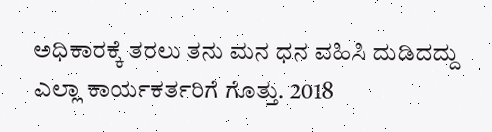ಅಧಿಕಾರಕ್ಕೆ ತರಲು ತನು ಮನ ಧನ ವಹಿಸಿ ದುಡಿದದ್ದು ಎಲ್ಲಾ ಕಾರ್ಯಕರ್ತರಿಗೆ ಗೊತ್ತು. 2018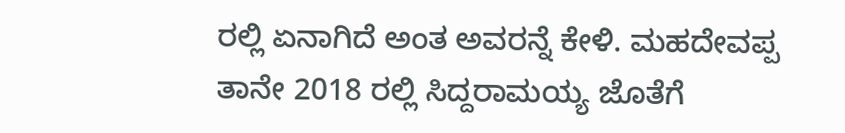ರಲ್ಲಿ ಏನಾಗಿದೆ ಅಂತ ಅವರನ್ನೆ ಕೇಳಿ. ಮಹದೇವಪ್ಪ ತಾನೇ 2018 ರಲ್ಲಿ ಸಿದ್ದರಾಮಯ್ಯ ಜೊತೆಗೆ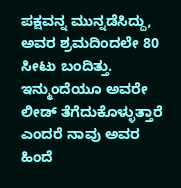ಪಕ್ಷವನ್ನ ಮುನ್ನಡೆಸಿದ್ದು, ಅವರ ಶ್ರಮದಿಂದಲೇ 80 ಸೀಟು ಬಂದಿತ್ತು. ಇನ್ಮುಂದೆಯೂ ಅವರೇ ಲೀಡ್ ತೆಗೆದುಕೊಳ್ಳುತ್ತಾರೆ ಎಂದರೆ ನಾವು ಅವರ ಹಿಂದೆ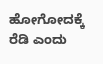ಹೋಗೋದಕ್ಕೆ ರೆಡಿ ಎಂದು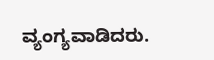ವ್ಯಂಗ್ಯವಾಡಿದರು.